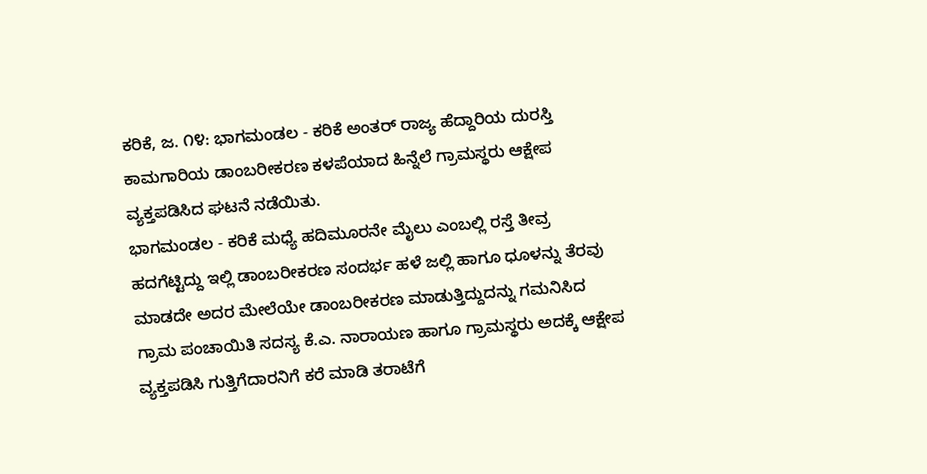ಕರಿಕೆ, ಜ. ೧೪: ಭಾಗಮಂಡಲ - ಕರಿಕೆ ಅಂತರ್ ರಾಜ್ಯ ಹೆದ್ದಾರಿಯ ದುರಸ್ತಿ ಕಾಮಗಾರಿಯ ಡಾಂಬರೀಕರಣ ಕಳಪೆಯಾದ ಹಿನ್ನೆಲೆ ಗ್ರಾಮಸ್ಥರು ಆಕ್ಷೇಪ ವ್ಯಕ್ತಪಡಿಸಿದ ಘಟನೆ ನಡೆಯಿತು.
ಭಾಗಮಂಡಲ - ಕರಿಕೆ ಮಧ್ಯೆ ಹದಿಮೂರನೇ ಮೈಲು ಎಂಬಲ್ಲಿ ರಸ್ತೆ ತೀವ್ರ ಹದಗೆಟ್ಟಿದ್ದು ಇಲ್ಲಿ ಡಾಂಬರೀಕರಣ ಸಂದರ್ಭ ಹಳೆ ಜಲ್ಲಿ ಹಾಗೂ ಧೂಳನ್ನು ತೆರವು ಮಾಡದೇ ಅದರ ಮೇಲೆಯೇ ಡಾಂಬರೀಕರಣ ಮಾಡುತ್ತಿದ್ದುದನ್ನು ಗಮನಿಸಿದ ಗ್ರಾಮ ಪಂಚಾಯಿತಿ ಸದಸ್ಯ ಕೆ.ಎ. ನಾರಾಯಣ ಹಾಗೂ ಗ್ರಾಮಸ್ಥರು ಅದಕ್ಕೆ ಆಕ್ಷೇಪ ವ್ಯಕ್ತಪಡಿಸಿ ಗುತ್ತಿಗೆದಾರನಿಗೆ ಕರೆ ಮಾಡಿ ತರಾಟೆಗೆ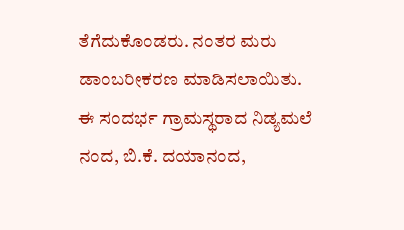ತೆಗೆದುಕೊಂಡರು. ನಂತರ ಮರು ಡಾಂಬರೀಕರಣ ಮಾಡಿಸಲಾಯಿತು.
ಈ ಸಂದರ್ಭ ಗ್ರಾಮಸ್ಥರಾದ ನಿಡ್ಯಮಲೆ ನಂದ, ಬಿ.ಕೆ. ದಯಾನಂದ,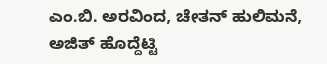ಎಂ.ಬಿ. ಅರವಿಂದ, ಚೇತನ್ ಹುಲಿಮನೆ, ಅಜಿತ್ ಹೊದ್ದೆಟ್ಟಿ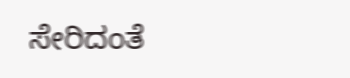ಸೇರಿದಂತೆ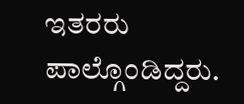ಇತರರು ಪಾಲ್ಗೊಂಡಿದ್ದರು.